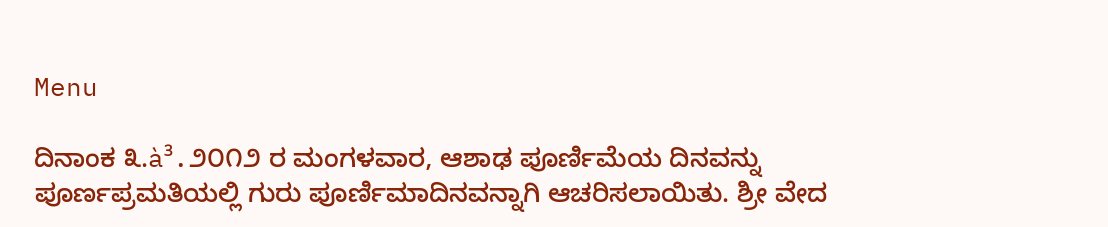Menu

ದಿನಾಂಕ ೩.à³.೨೦೧೨ ರ ಮಂಗಳವಾರ, ಆಶಾಢ ಪೂರ್ಣಿಮೆಯ ದಿನವನ್ನು ಪೂರ್ಣಪ್ರಮತಿಯಲ್ಲಿ ಗುರು ಪೂರ್ಣಿಮಾದಿನವನ್ನಾಗಿ ಆಚರಿಸಲಾಯಿತು. ಶ್ರೀ ವೇದ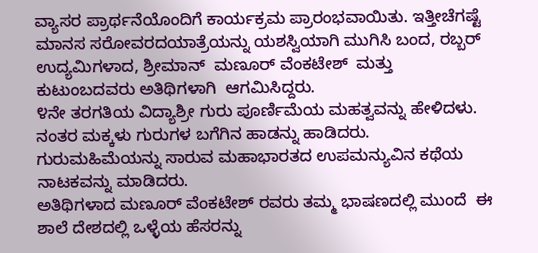ವ್ಯಾಸರ ಪ್ರಾರ್ಥನೆಯೊಂದಿಗೆ ಕಾರ್ಯಕ್ರಮ ಪ್ರಾರಂಭವಾಯಿತು. ಇತ್ತೀಚೆಗಷ್ಟೆ ಮಾನಸ ಸರೋವರದಯಾತ್ರೆಯನ್ನು ಯಶಸ್ವಿಯಾಗಿ ಮುಗಿಸಿ ಬಂದ, ರಬ್ಬರ್ ಉದ್ಯಮಿಗಳಾದ, ಶ್ರೀಮಾನ್  ಮಣೂರ್ ವೆಂಕಟೇಶ್  ಮತ್ತು ಕುಟುಂಬದವರು ಅತಿಥಿಗಳಾಗಿ  ಆಗಮಿಸಿದ್ದರು.
೪ನೇ ತರಗತಿಯ ವಿದ್ಯಾಶ್ರೀ ಗುರು ಪೂರ್ಣಿಮೆಯ ಮಹತ್ವವನ್ನು ಹೇಳಿದಳು. ನಂತರ ಮಕ್ಕಳು ಗುರುಗಳ ಬಗೆಗಿನ ಹಾಡನ್ನು ಹಾಡಿದರು.  ಗುರುಮಹಿಮೆಯನ್ನು ಸಾರುವ ಮಹಾಭಾರತದ ಉಪಮನ್ಯುವಿನ ಕಥೆಯ ನಾಟಕವನ್ನು ಮಾಡಿದರು.
ಅತಿಥಿಗಳಾದ ಮಣೂರ್ ವೆಂಕಟೇಶ್ ರವರು ತಮ್ಮ ಭಾಷಣದಲ್ಲಿ ಮುಂದೆ  ಈ ಶಾಲೆ ದೇಶದಲ್ಲಿ ಒಳ್ಳೆಯ ಹೆಸರನ್ನು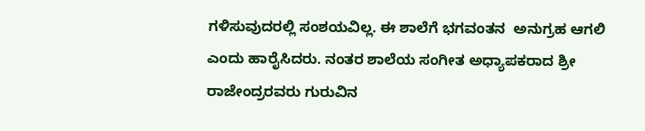ಗಳಿಸುವುದರಲ್ಲಿ ಸಂಶಯವಿಲ್ಲ. ಈ ಶಾಲೆಗೆ ಭಗವಂತನ  ಅನುಗ್ರಹ ಆಗಲಿ ಎಂದು ಹಾರೈಸಿದರು. ನಂತರ ಶಾಲೆಯ ಸಂಗೀತ ಅಧ್ಯಾಪಕರಾದ ಶ್ರೀ ರಾಜೇಂದ್ರರವರು ಗುರುವಿನ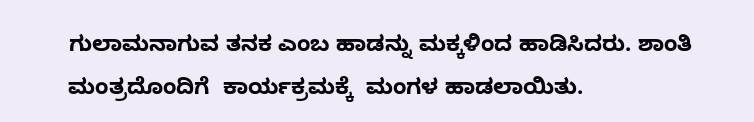ಗುಲಾಮನಾಗುವ ತನಕ ಎಂಬ ಹಾಡನ್ನು ಮಕ್ಕಳಿಂದ ಹಾಡಿಸಿದರು. ಶಾಂತಿ ಮಂತ್ರದೊಂದಿಗೆ  ಕಾರ್ಯಕ್ರಮಕ್ಕೆ  ಮಂಗಳ ಹಾಡಲಾಯಿತು.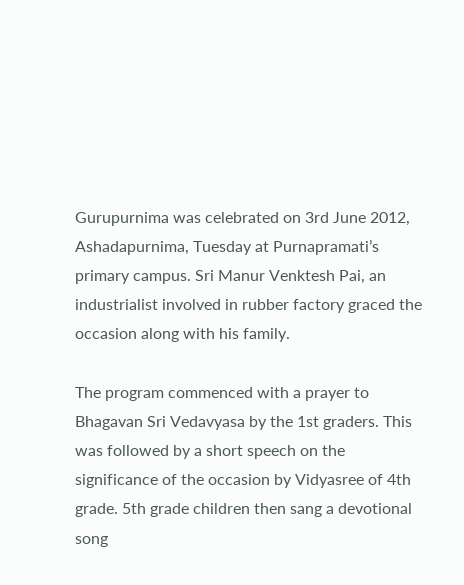Gurupurnima was celebrated on 3rd June 2012, Ashadapurnima, Tuesday at Purnapramati’s primary campus. Sri Manur Venktesh Pai, an industrialist involved in rubber factory graced the occasion along with his family.

The program commenced with a prayer to Bhagavan Sri Vedavyasa by the 1st graders. This was followed by a short speech on the significance of the occasion by Vidyasree of 4th grade. 5th grade children then sang a devotional song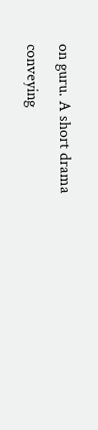on guru. A short drama conveying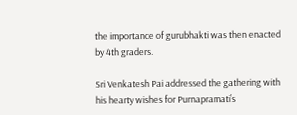the importance of gurubhakti was then enacted by 4th graders.

Sri Venkatesh Pai addressed the gathering with his hearty wishes for Purnapramati’s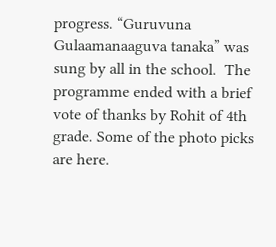progress. “Guruvuna Gulaamanaaguva tanaka” was sung by all in the school.  The programme ended with a brief vote of thanks by Rohit of 4th grade. Some of the photo picks are here.